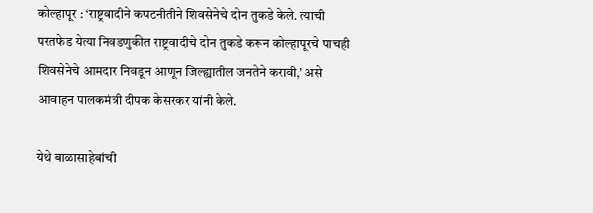कोल्हापूर : ‘राष्ट्रवादीने कपटनीतीने शिवसेनेचे दोन तुकडे केले. त्याची परतफेड येत्या निवडणुकीत राष्ट्रवादीचे दोन तुकडे करून कोल्हापूरचे पाचही शिवसेनेचे आमदार निवडून आणून जिल्ह्यातील जनतेने करावी,’ असे आवाहन पालकमंत्री दीपक केसरकर यांनी केले.

येथे बाळासाहेबांची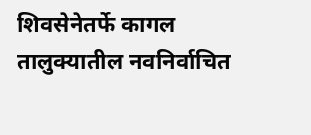शिवसेनेतर्फे कागल तालुक्यातील नवनिर्वाचित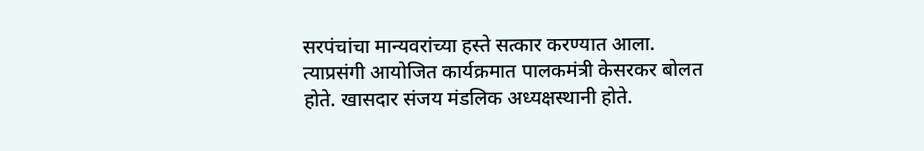सरपंचांचा मान्यवरांच्या हस्ते सत्कार करण्यात आला. त्याप्रसंगी आयोजित कार्यक्रमात पालकमंत्री केसरकर बोलत होते. खासदार संजय मंडलिक अध्यक्षस्थानी होते.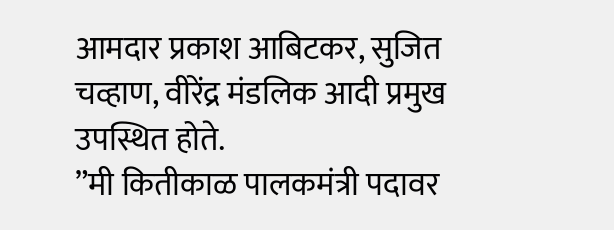आमदार प्रकाश आबिटकर, सुजित चव्हाण, वीरेंद्र मंडलिक आदी प्रमुख उपस्थित होते.
”मी कितीकाळ पालकमंत्री पदावर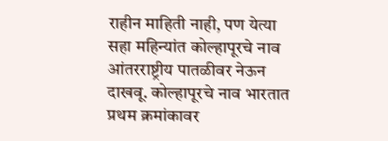राहीन माहिती नाही, पण येत्या सहा महिन्यांत कोल्हापूरचे नाव आंतरराष्ट्रीय पातळीवर नेऊन दाखवू. कोल्हापूरचे नाव भारतात प्रथम क्रमांकावर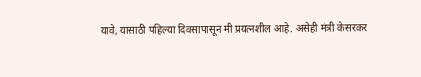यावे, यासाठी पहिल्या दिवसापासून मी प्रयत्नशील आहे. असेही मंत्री केसरकर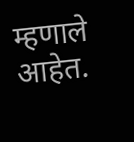म्हणाले आहेत.